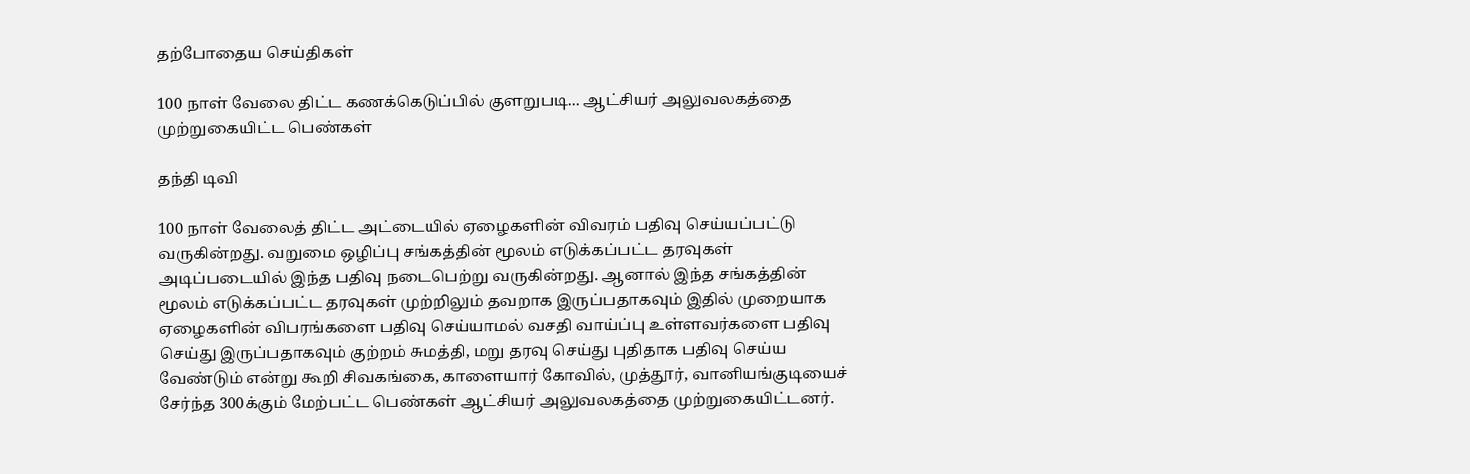தற்போதைய செய்திகள்

100 நாள் வேலை திட்ட கணக்கெடுப்பில் குளறுபடி... ஆட்சியர் அலுவலகத்தை முற்றுகையிட்ட பெண்கள்

தந்தி டிவி

100 நாள் வேலைத் திட்ட அட்டையில் ஏழைகளின் விவரம் பதிவு செய்யப்பட்டு வருகின்றது. வறுமை ஒழிப்பு சங்கத்தின் மூலம் எடுக்கப்பட்ட தரவுகள் அடிப்படையில் இந்த பதிவு நடைபெற்று வருகின்றது. ஆனால் இந்த சங்கத்தின் மூலம் எடுக்கப்பட்ட தரவுகள் முற்றிலும் தவறாக இருப்பதாகவும் இதில் முறையாக ஏழைகளின் விபரங்களை பதிவு செய்யாமல் வசதி வாய்ப்பு உள்ளவர்களை பதிவு செய்து இருப்பதாகவும் குற்றம் சுமத்தி, மறு தரவு செய்து புதிதாக பதிவு செய்ய வேண்டும் என்று கூறி சிவகங்கை, காளையார் கோவில், முத்தூர், வானியங்குடியைச் சேர்ந்த 300க்கும் மேற்பட்ட பெண்கள் ஆட்சியர் அலுவலகத்தை முற்றுகையிட்டனர்.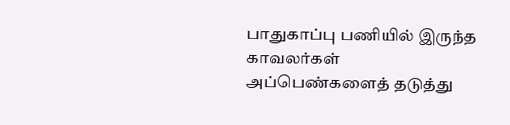பாதுகாப்பு பணியில் இருந்த காவலர்கள் அப்பெண்களைத் தடுத்து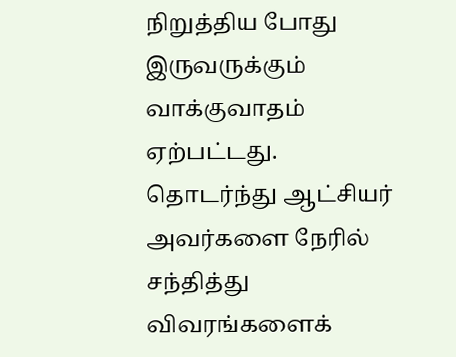நிறுத்திய போது இருவருக்கும் வாக்குவாதம் ஏற்பட்டது. தொடர்ந்து ஆட்சியர் அவர்களை நேரில் சந்தித்து விவரங்களைக்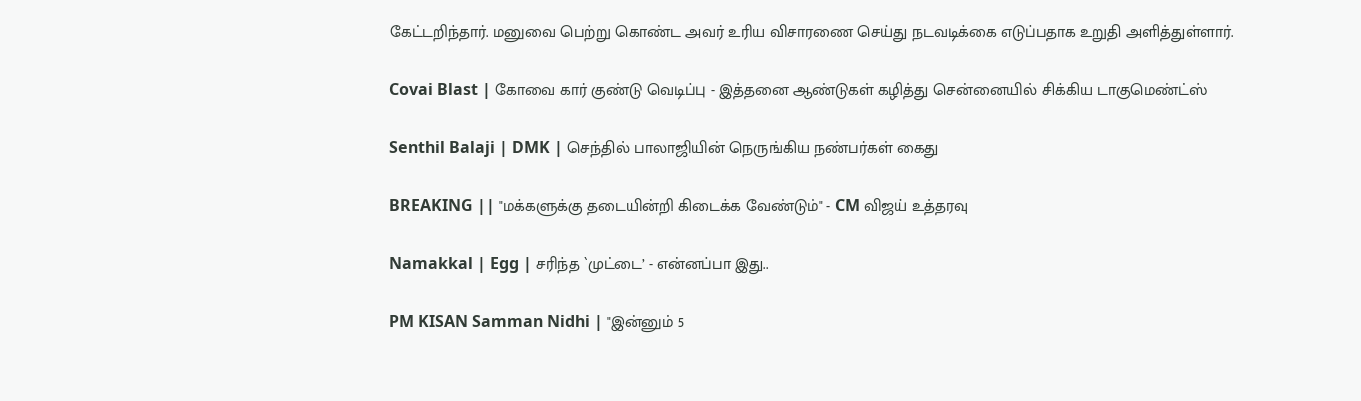கேட்டறிந்தார். மனுவை பெற்று கொண்ட அவர் உரிய விசாரணை செய்து நடவடிக்கை எடுப்பதாக உறுதி அளித்துள்ளார்.

Covai Blast | கோவை கார் குண்டு வெடிப்பு - இத்தனை ஆண்டுகள் கழித்து சென்னையில் சிக்கிய டாகுமெண்ட்ஸ்

Senthil Balaji | DMK | செந்தில் பாலாஜியின் நெருங்கிய நண்பர்கள் கைது

BREAKING || "மக்களுக்கு தடையின்றி கிடைக்க வேண்டும்" - CM விஜய் உத்தரவு

Namakkal | Egg | சரிந்த `முட்டை’ - என்னப்பா இது..

PM KISAN Samman Nidhi | "இன்னும் 5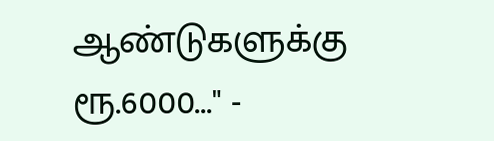ஆண்டுகளுக்கு ரூ.6000..." -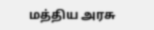மத்திய அரசு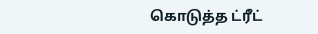கொடுத்த ட்ரீட்